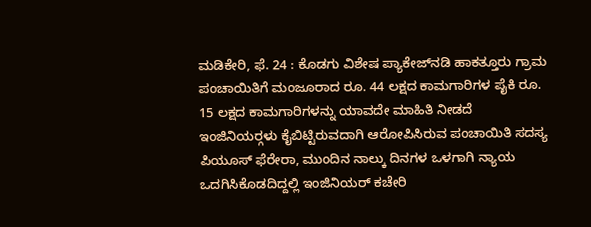ಮಡಿಕೇರಿ, ಫೆ. 24 : ಕೊಡಗು ವಿಶೇಷ ಪ್ಯಾಕೇಜ್‍ನಡಿ ಹಾಕತ್ತೂರು ಗ್ರಾಮ ಪಂಚಾಯಿತಿಗೆ ಮಂಜೂರಾದ ರೂ. 44 ಲಕ್ಷದ ಕಾಮಗಾರಿಗಳ ಪೈಕಿ ರೂ. 15 ಲಕ್ಷದ ಕಾಮಗಾರಿಗಳನ್ನು ಯಾವದೇ ಮಾಹಿತಿ ನೀಡದೆ ಇಂಜಿನಿಯರ್‍ಗಳು ಕೈಬಿಟ್ಟಿರುವದಾಗಿ ಆರೋಪಿಸಿರುವ ಪಂಚಾಯಿತಿ ಸದಸ್ಯ ಪಿಯೂಸ್ ಫೆರೇರಾ, ಮುಂದಿನ ನಾಲ್ಕು ದಿನಗಳ ಒಳಗಾಗಿ ನ್ಯಾಯ ಒದಗಿಸಿಕೊಡದಿದ್ದಲ್ಲಿ ಇಂಜಿನಿಯರ್ ಕಚೇರಿ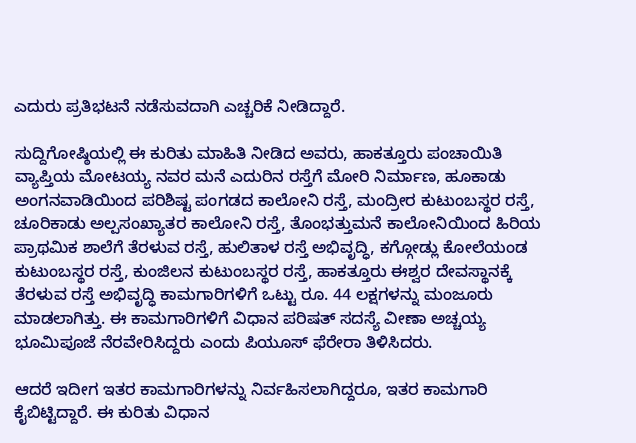ಎದುರು ಪ್ರತಿಭಟನೆ ನಡೆಸುವದಾಗಿ ಎಚ್ಚರಿಕೆ ನೀಡಿದ್ದಾರೆ.

ಸುದ್ದಿಗೋಷ್ಠಿಯಲ್ಲಿ ಈ ಕುರಿತು ಮಾಹಿತಿ ನೀಡಿದ ಅವರು, ಹಾಕತ್ತೂರು ಪಂಚಾಯಿತಿ ವ್ಯಾಪ್ತಿಯ ಮೋಟಯ್ಯ ನವರ ಮನೆ ಎದುರಿನ ರಸ್ತೆಗೆ ಮೋರಿ ನಿರ್ಮಾಣ, ಹೂಕಾಡು ಅಂಗನವಾಡಿಯಿಂದ ಪರಿಶಿಷ್ಟ ಪಂಗಡದ ಕಾಲೋನಿ ರಸ್ತೆ, ಮಂದ್ರೀರ ಕುಟುಂಬಸ್ಥರ ರಸ್ತೆ, ಚೂರಿಕಾಡು ಅಲ್ಪಸಂಖ್ಯಾತರ ಕಾಲೋನಿ ರಸ್ತೆ, ತೊಂಭತ್ತುಮನೆ ಕಾಲೋನಿಯಿಂದ ಹಿರಿಯ ಪ್ರಾಥಮಿಕ ಶಾಲೆಗೆ ತೆರಳುವ ರಸ್ತೆ, ಹುಲಿತಾಳ ರಸ್ತೆ ಅಭಿವೃದ್ಧಿ, ಕಗ್ಗೋಡ್ಲು ಕೋಲೆಯಂಡ ಕುಟುಂಬಸ್ಥರ ರಸ್ತೆ, ಕುಂಜಿಲನ ಕುಟುಂಬಸ್ಥರ ರಸ್ತೆ, ಹಾಕತ್ತೂರು ಈಶ್ವರ ದೇವಸ್ಥಾನಕ್ಕೆ ತೆರಳುವ ರಸ್ತೆ ಅಭಿವೃದ್ಧಿ ಕಾಮಗಾರಿಗಳಿಗೆ ಒಟ್ಟು ರೂ. 44 ಲಕ್ಷಗಳನ್ನು ಮಂಜೂರು ಮಾಡಲಾಗಿತ್ತು. ಈ ಕಾಮಗಾರಿಗಳಿಗೆ ವಿಧಾನ ಪರಿಷತ್ ಸದಸ್ಯೆ ವೀಣಾ ಅಚ್ಚಯ್ಯ ಭೂಮಿಪೂಜೆ ನೆರವೇರಿಸಿದ್ದರು ಎಂದು ಪಿಯೂಸ್ ಫೆರೇರಾ ತಿಳಿಸಿದರು.

ಆದರೆ ಇದೀಗ ಇತರ ಕಾಮಗಾರಿಗಳನ್ನು ನಿರ್ವಹಿಸಲಾಗಿದ್ದರೂ, ಇತರ ಕಾಮಗಾರಿ ಕೈಬಿಟ್ಟಿದ್ದಾರೆ. ಈ ಕುರಿತು ವಿಧಾನ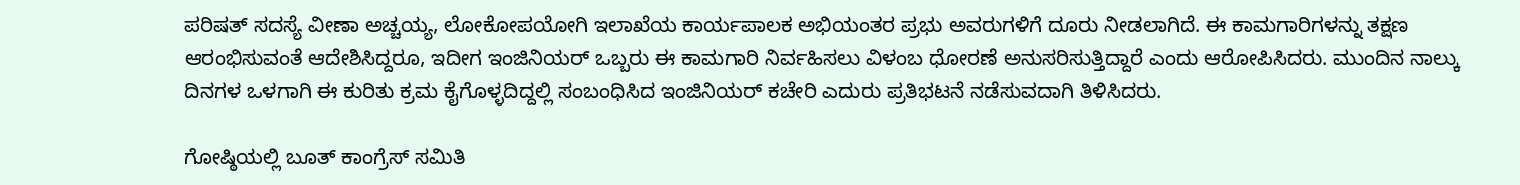ಪರಿಷತ್ ಸದಸ್ಯೆ ವೀಣಾ ಅಚ್ಚಯ್ಯ, ಲೋಕೋಪಯೋಗಿ ಇಲಾಖೆಯ ಕಾರ್ಯಪಾಲಕ ಅಭಿಯಂತರ ಪ್ರಭು ಅವರುಗಳಿಗೆ ದೂರು ನೀಡಲಾಗಿದೆ. ಈ ಕಾಮಗಾರಿಗಳನ್ನು ತಕ್ಷಣ ಆರಂಭಿಸುವಂತೆ ಆದೇಶಿಸಿದ್ದರೂ, ಇದೀಗ ಇಂಜಿನಿಯರ್ ಒಬ್ಬರು ಈ ಕಾಮಗಾರಿ ನಿರ್ವಹಿಸಲು ವಿಳಂಬ ಧೋರಣೆ ಅನುಸರಿಸುತ್ತಿದ್ದಾರೆ ಎಂದು ಆರೋಪಿಸಿದರು. ಮುಂದಿನ ನಾಲ್ಕು ದಿನಗಳ ಒಳಗಾಗಿ ಈ ಕುರಿತು ಕ್ರಮ ಕೈಗೊಳ್ಳದಿದ್ದಲ್ಲಿ ಸಂಬಂಧಿಸಿದ ಇಂಜಿನಿಯರ್ ಕಚೇರಿ ಎದುರು ಪ್ರತಿಭಟನೆ ನಡೆಸುವದಾಗಿ ತಿಳಿಸಿದರು.

ಗೋಷ್ಠಿಯಲ್ಲಿ ಬೂತ್ ಕಾಂಗ್ರೆಸ್ ಸಮಿತಿ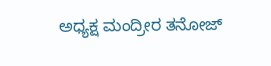ಅಧ್ಯಕ್ಷ ಮಂದ್ರೀರ ತನೋಜ್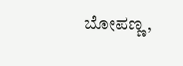ಬೋಪಣ್ಣ,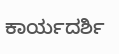ಕಾರ್ಯದರ್ಶಿ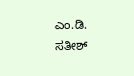ಎಂ.ಡಿ. ಸತೀಶ್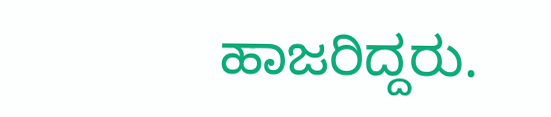ಹಾಜರಿದ್ದರು.